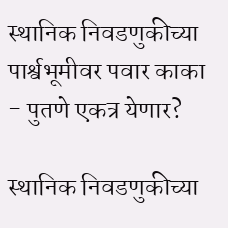स्थानिक निवडणुकीच्या पार्श्वभूमीवर पवार काका - पुतणे एकत्र येणार?

स्थानिक निवडणुकीच्या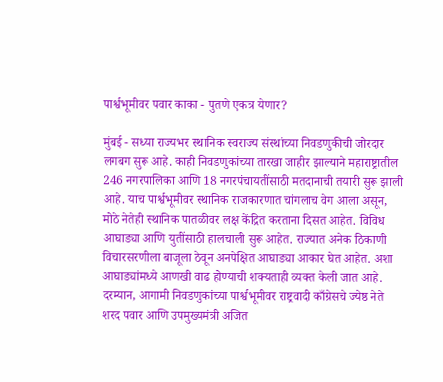पार्श्वभूमीवर पवार काका - पुतणे एकत्र येणार?

मुंबई - सध्या राज्यभर स्थानिक स्वराज्य संस्थांच्या निवडणुकीची जोरदार लगबग सुरू आहे. काही निवडणुकांच्या तारखा जाहीर झाल्याने महाराष्ट्रातील 246 नगरपालिका आणि 18 नगरपंचायतींसाठी मतदानाची तयारी सुरू झाली आहे. याच पार्श्वभूमीवर स्थानिक राजकारणात चांगलाच वेग आला असून, मोठे नेतेही स्थानिक पातळीवर लक्ष केंद्रित करताना दिसत आहेत. विविध आघाड्या आणि युतींसाठी हालचाली सुरू आहेत. राज्यात अनेक ठिकाणी विचारसरणीला बाजूला ठेवून अनपेक्षित आघाड्या आकार घेत आहेत. अशा आघाड्यांमध्ये आणखी वाढ होण्याची शक्यताही व्यक्त केली जात आहे. दरम्यान, आगामी निवडणुकांच्या पार्श्वभूमीवर राष्ट्रवादी काँग्रेसचे ज्येष्ठ नेते शरद पवार आणि उपमुख्यमंत्री अजित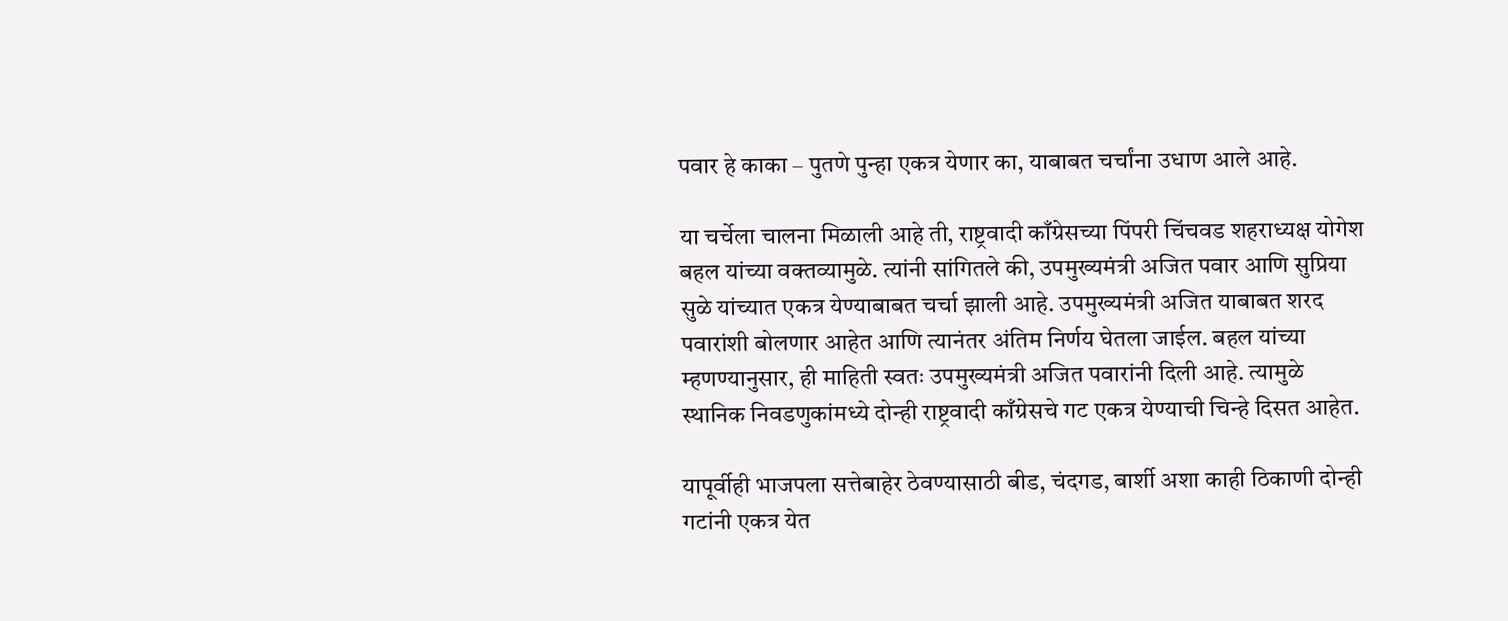पवार हे काका – पुतणे पुन्हा एकत्र येणार का, याबाबत चर्चांना उधाण आले आहे.

या चर्चेला चालना मिळाली आहे ती, राष्ट्रवादी काँग्रेसच्या पिंपरी चिंचवड शहराध्यक्ष योगेश बहल यांच्या वक्तव्यामुळे. त्यांनी सांगितले की, उपमुख्यमंत्री अजित पवार आणि सुप्रिया सुळे यांच्यात एकत्र येण्याबाबत चर्चा झाली आहे. उपमुख्यमंत्री अजित याबाबत शरद पवारांशी बोलणार आहेत आणि त्यानंतर अंतिम निर्णय घेतला जाईल. बहल यांच्या म्हणण्यानुसार, ही माहिती स्वतः उपमुख्यमंत्री अजित पवारांनी दिली आहे. त्यामुळे स्थानिक निवडणुकांमध्ये दोन्ही राष्ट्रवादी काँग्रेसचे गट एकत्र येण्याची चिन्हे दिसत आहेत.

यापूर्वीही भाजपला सत्तेबाहेर ठेवण्यासाठी बीड, चंदगड, बार्शी अशा काही ठिकाणी दोन्ही गटांनी एकत्र येत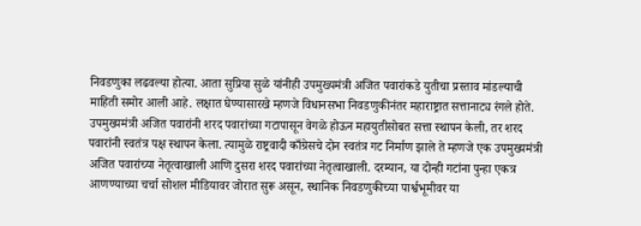निवडणुका लढवल्या होत्या. आता सुप्रिया सुळे यांनीही उपमुख्यमंत्री अजित पवारांकडे युतीचा प्रस्ताव मांडल्याची माहिती समोर आली आहे. लक्षात घेण्यासारखे म्हणजे विधानसभा निवडणुकीनंतर महाराष्ट्रात सत्तानाट्य रंगले होते. उपमुख्यमंत्री अजित पवारांनी शरद पवारांच्या गटापासून वेगळे होऊन महायुतीसोबत सत्ता स्थापन केली, तर शरद पवारांनी स्वतंत्र पक्ष स्थापन केला. त्यामुळे राष्ट्रवादी काँग्रेसचे दोन स्वतंत्र गट निर्माण झाले ते म्हणजे एक उपमुख्यमंत्री अजित पवारांच्या नेतृत्वाखाली आणि दुसरा शरद पवारांच्या नेतृत्वाखाली. दरम्यान, या दोन्ही गटांना पुन्हा एकत्र आणण्याच्या चर्चा सोशल मीडियावर जोरात सुरू असून, स्थानिक निवडणुकीच्या पार्श्वभूमीवर या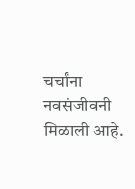चर्चांना नवसंजीवनी मिळाली आहे.